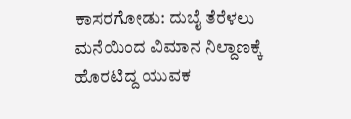ಕಾಸರಗೋಡು: ದುಬೈ ತೆರೆಳಲು ಮನೆಯಿಂದ ವಿಮಾನ ನಿಲ್ದಾಣಕ್ಕೆ ಹೊರಟಿದ್ದ ಯುವಕ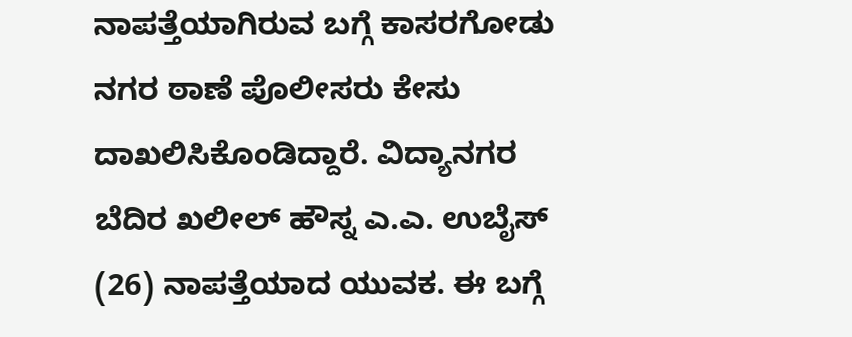ನಾಪತ್ತೆಯಾಗಿರುವ ಬಗ್ಗೆ ಕಾಸರಗೋಡು ನಗರ ಠಾಣೆ ಪೊಲೀಸರು ಕೇಸು ದಾಖಲಿಸಿಕೊಂಡಿದ್ದಾರೆ. ವಿದ್ಯಾನಗರ ಬೆದಿರ ಖಲೀಲ್ ಹೌಸ್ನ ಎ.ಎ. ಉಬೈಸ್ (26) ನಾಪತ್ತೆಯಾದ ಯುವಕ. ಈ ಬಗ್ಗೆ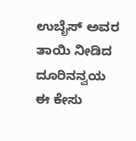ಉಬೈಸ್ ಅವರ ತಾಯಿ ನೀಡಿದ ದೂರಿನನ್ವಯ ಈ ಕೇಸು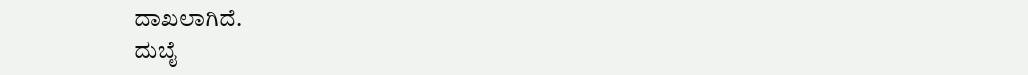ದಾಖಲಾಗಿದೆ.
ದುಬೈ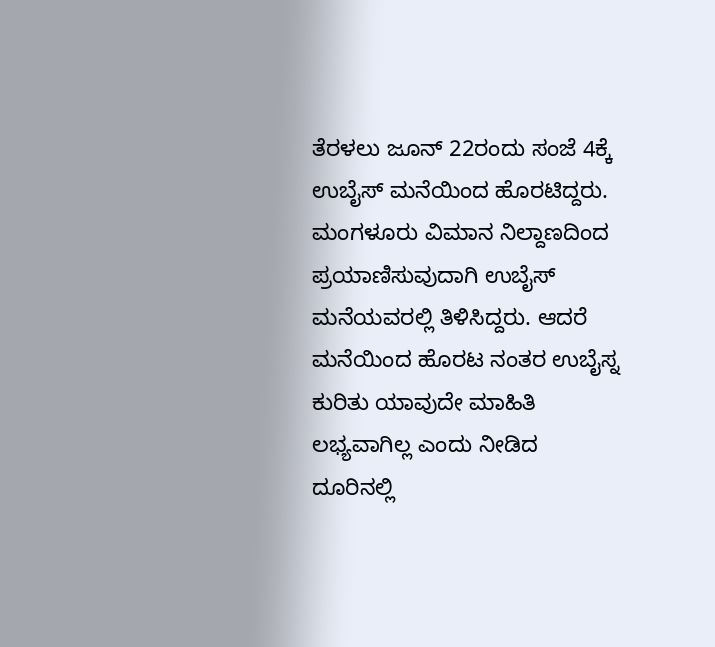ತೆರಳಲು ಜೂನ್ 22ರಂದು ಸಂಜೆ 4ಕ್ಕೆ ಉಬೈಸ್ ಮನೆಯಿಂದ ಹೊರಟಿದ್ದರು. ಮಂಗಳೂರು ವಿಮಾನ ನಿಲ್ದಾಣದಿಂದ ಪ್ರಯಾಣಿಸುವುದಾಗಿ ಉಬೈಸ್ ಮನೆಯವರಲ್ಲಿ ತಿಳಿಸಿದ್ದರು. ಆದರೆ ಮನೆಯಿಂದ ಹೊರಟ ನಂತರ ಉಬೈಸ್ನ ಕುರಿತು ಯಾವುದೇ ಮಾಹಿತಿ ಲಭ್ಯವಾಗಿಲ್ಲ ಎಂದು ನೀಡಿದ ದೂರಿನಲ್ಲಿ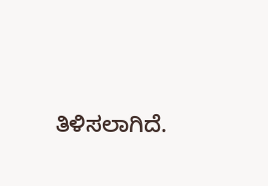ತಿಳಿಸಲಾಗಿದೆ.